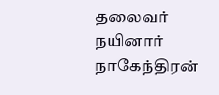தலைவர் நயினார் நாகேந்திரன்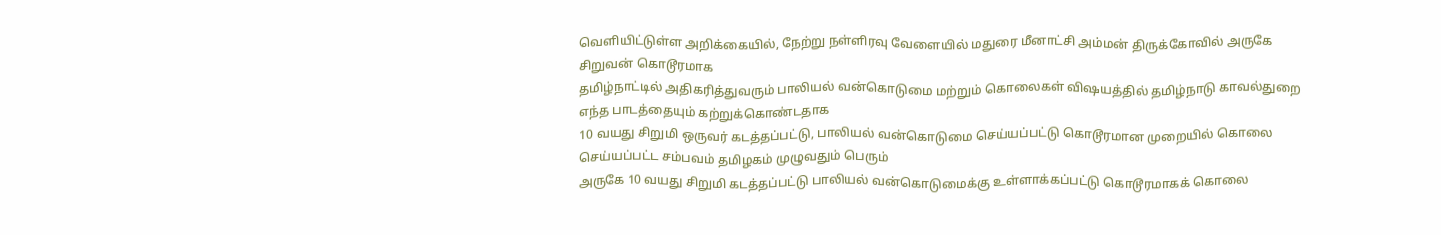வெளியிட்டுள்ள அறிக்கையில், நேற்று நள்ளிரவு வேளையில் மதுரை மீனாட்சி அம்மன் திருக்கோவில் அருகே சிறுவன் கொடூரமாக
தமிழ்நாட்டில் அதிகரித்துவரும் பாலியல் வன்கொடுமை மற்றும் கொலைகள் விஷயத்தில் தமிழ்நாடு காவல்துறை எந்த பாடத்தையும் கற்றுக்கொண்டதாக
10 வயது சிறுமி ஒருவர் கடத்தப்பட்டு, பாலியல் வன்கொடுமை செய்யப்பட்டு கொடூரமான முறையில் கொலை செய்யப்பட்ட சம்பவம் தமிழகம் முழுவதும் பெரும்
அருகே 10 வயது சிறுமி கடத்தப்பட்டு பாலியல் வன்கொடுமைக்கு உள்ளாக்கப்பட்டு கொடூரமாகக் கொலை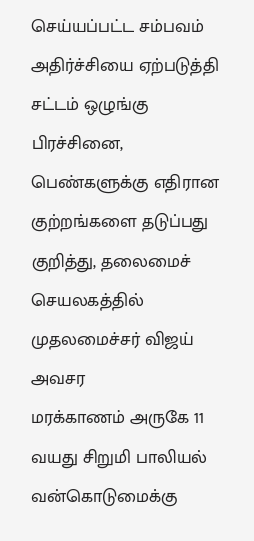செய்யப்பட்ட சம்பவம் அதிர்ச்சியை ஏற்படுத்தி
சட்டம் ஒழுங்கு பிரச்சினை, பெண்களுக்கு எதிரான குற்றங்களை தடுப்பது குறித்து, தலைமைச் செயலகத்தில் முதலமைச்சர் விஜய் அவசர
மரக்காணம் அருகே 11 வயது சிறுமி பாலியல் வன்கொடுமைக்கு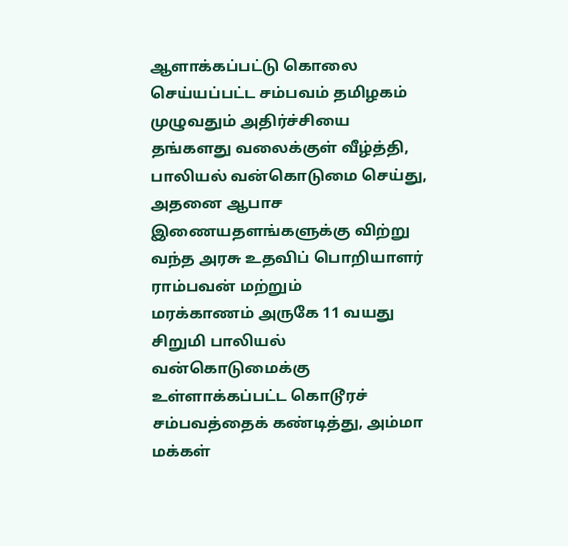ஆளாக்கப்பட்டு கொலை செய்யப்பட்ட சம்பவம் தமிழகம் முழுவதும் அதிர்ச்சியை
தங்களது வலைக்குள் வீழ்த்தி, பாலியல் வன்கொடுமை செய்து, அதனை ஆபாச இணையதளங்களுக்கு விற்று வந்த அரசு உதவிப் பொறியாளர் ராம்பவன் மற்றும்
மரக்காணம் அருகே 11 வயது சிறுமி பாலியல் வன்கொடுமைக்கு உள்ளாக்கப்பட்ட கொடூரச் சம்பவத்தைக் கண்டித்து, அம்மா மக்கள்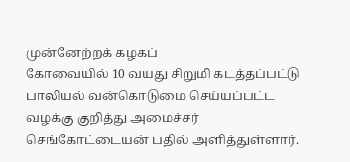முன்னேற்றக் கழகப்
கோவையில் 10 வயது சிறுமி கடத்தப்பட்டு பாலியல் வன்கொடுமை செய்யப்பட்ட வழக்கு குறித்து அமைச்சர் செங்கோட்டையன் பதில் அளித்துள்ளார்.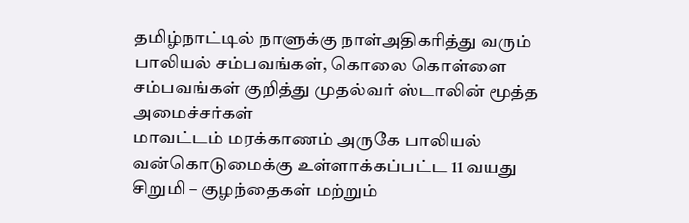தமிழ்நாட்டில் நாளுக்கு நாள்அதிகரித்து வரும் பாலியல் சம்பவங்கள், கொலை கொள்ளை சம்பவங்கள் குறித்து முதல்வர் ஸ்டாலின் மூத்த அமைச்சர்கள்
மாவட்டம் மரக்காணம் அருகே பாலியல் வன்கொடுமைக்கு உள்ளாக்கப்பட்ட 11 வயது சிறுமி – குழந்தைகள் மற்றும்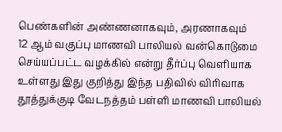பெண்களின் அண்ணனாகவும், அரணாகவும்
12 ஆம் வகுப்பு மாணவி பாலியல் வன்கொடுமை செய்யப்பட்ட வழக்கில் என்று தீர்ப்பு வெளியாக உள்ளது இது குறித்து இந்த பதிவில் விரிவாக
தூத்துக்குடி வேடநத்தம் பள்ளி மாணவி பாலியல்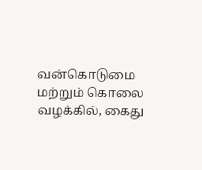வன்கொடுமை மற்றும் கொலை வழக்கில், கைது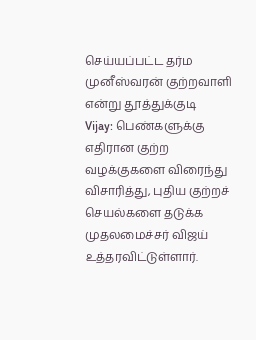செய்யப்பட்ட தர்ம முனீஸ்வரன் குற்றவாளி என்று தூத்துக்குடி
Vijay: பெண்களுக்கு எதிரான குற்ற வழக்குகளை விரைந்து விசாரித்து, புதிய குற்றச் செயல்களை தடுக்க முதலமைச்சர் விஜய் உத்தரவிட்டுள்ளார்.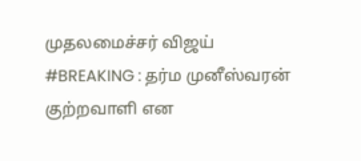முதலமைச்சர் விஜய்
#BREAKING : தர்ம முனீஸ்வரன் குற்றவாளி என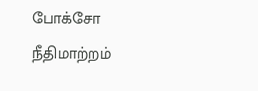போக்சோ நீதிமாற்றம்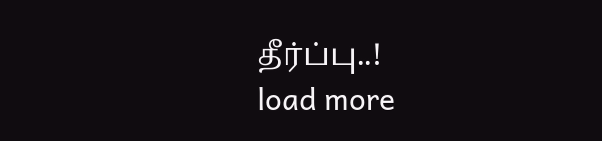தீர்ப்பு..!
load more